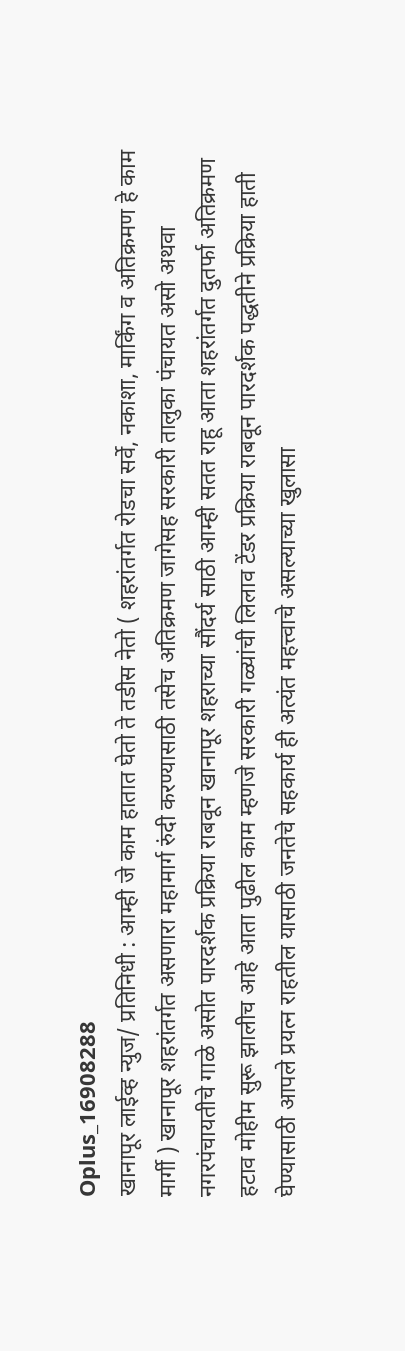Oplus_16908288
खानापूर लाईव्ह न्युज/ प्रतिनिधी : आम्ही जे काम हातात घेतो ते तडीस नेतो ( शहरांतर्गत रोडचा सर्वे, नकाशा, मार्किंग व अतिक्रमण हे काम मार्गी ) खानापूर शहरांतर्गत असणारा महामार्ग रुंदी करण्यासाठी तसेच अतिक्रमण जागेसह सरकारी तालुका पंचायत असो अथवा नगरपंचायतीचे गाळे असोत पारदर्शक प्रक्रिया राबवून खानापूर शहराच्या सौंदर्य साठी आम्ही सतत राहू आता शहरांतर्गत दुतर्फा अतिक्रमण हटाव मोहीम सुरू झालीच आहे आता पुढील काम म्हणजे सरकारी गळ्यांची लिलाव टेंडर प्रक्रिया राबवून पारदर्शक पद्धतीने प्रक्रिया हाती घेण्यासाठी आपले प्रयत्न राहतील यासाठी जनतेचे सहकार्य ही अत्यंत महत्त्वाचे असल्याच्या खुलासा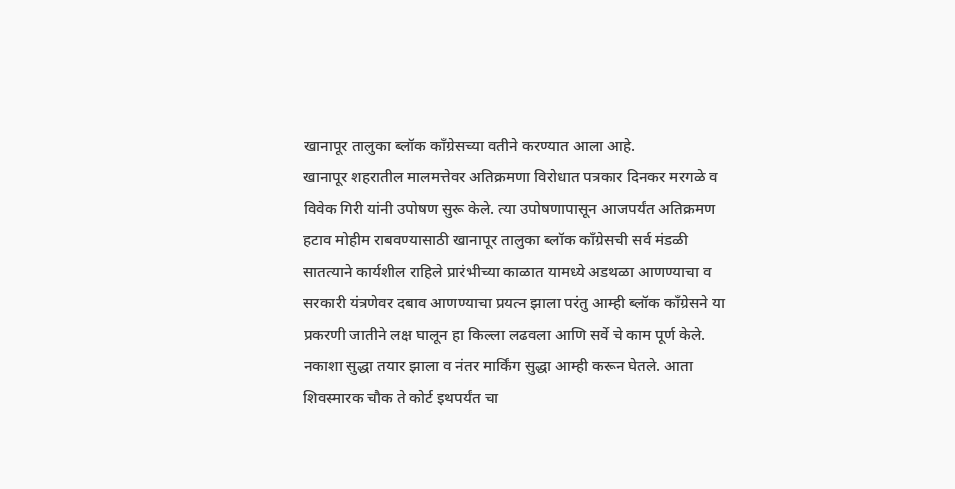खानापूर तालुका ब्लॉक काँग्रेसच्या वतीने करण्यात आला आहे.
खानापूर शहरातील मालमत्तेवर अतिक्रमणा विरोधात पत्रकार दिनकर मरगळे व विवेक गिरी यांनी उपोषण सुरू केले. त्या उपोषणापासून आजपर्यंत अतिक्रमण हटाव मोहीम राबवण्यासाठी खानापूर तालुका ब्लॉक काँग्रेसची सर्व मंडळी सातत्याने कार्यशील राहिले प्रारंभीच्या काळात यामध्ये अडथळा आणण्याचा व सरकारी यंत्रणेवर दबाव आणण्याचा प्रयत्न झाला परंतु आम्ही ब्लॉक काँग्रेसने या प्रकरणी जातीने लक्ष घालून हा किल्ला लढवला आणि सर्वे चे काम पूर्ण केले. नकाशा सुद्धा तयार झाला व नंतर मार्किंग सुद्धा आम्ही करून घेतले. आता शिवस्मारक चौक ते कोर्ट इथपर्यंत चा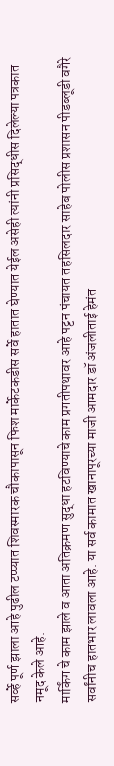सर्व्हे पूर्ण झाला आहे पुढील टप्प्यात शिवस्मारक चौकापासून फिश मार्केटकडीस सर्वे हातात घेण्यात येईल असेही त्यांनी प्रसिद्धीस दिलेल्या पत्रकात नमूद केले आहे.
मार्किंग चे काम झाले व आता अतिक्रमण सुद्धा हटविण्याचे काम प्रगतीपथावर आहे पट्टन पंचायत तहसिलदार साहेब पोलीस प्रशासन पीडब्लूडी वगैरे सर्वांनीच हातभार लावला आहे. या सर्व कामात खानापूरच्या माजी आमदार डॉ अंजलीताई हेमंत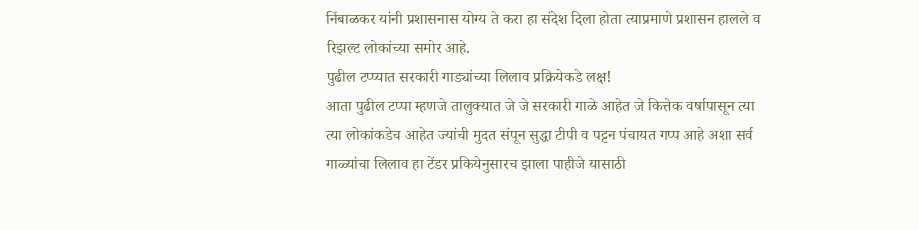निंबाळकर यांनी प्रशासनास योग्य ते करा हा संदेश दिला होता त्याप्रमाणे प्रशासन हालले व रिझल्ट लोकांच्या समोर आहे.
पुढील टप्प्यात सरकारी गाड्यांच्या लिलाव प्रक्रियेकडे लक्ष!
आता पुढील टप्पा म्हणजे तालुक्यात जे जे सरकारी गाळे आहेत जे कित्तेक वर्षापासून त्या त्या लोकांकडेच आहेत ज्यांची मुदत संपून सुद्धा टीपी व पट्टन पंचायत गप्प आहे अशा सर्व गाळ्यांचा लिलाव हा टेंडर प्रकियेनुसारच झाला पाहीजे यासाठी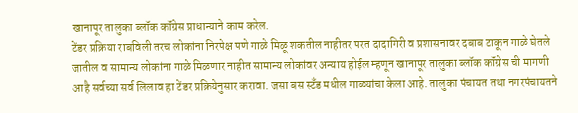खानापूर तालुका ब्लॉक कॉंग्रेस प्राधान्याने काम करेल.
टेंडर प्रक्रिया राबविली तरच लोकांना निरपेक्ष पणे गाळे मिळू शकतील नाहीतर परत दादागिरी व प्रशासनावर दबाब टाकून गाळे घेतले जातील व सामान्य लोकांना गाळे मिळणार नाहीत सामान्य लोकांवर अन्याय होईल म्हणून खानापूर तालुका ब्लॉक कॉंग्रेस ची मागणी आहै सर्वच्या सर्व लिलाव हा टेंडर प्रक्रियेनुसार करावा. जसा बस स्टॅंड मधील गाळ्यांचा केला आहे. तालुका पंचायत तथा नगरपंचायतने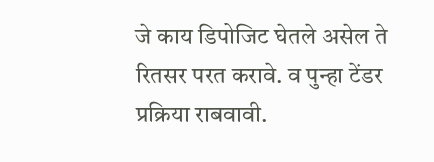जे काय डिपोजिट घेतले असेल ते रितसर परत करावे. व पुन्हा टेंडर प्रक्रिया राबवावी.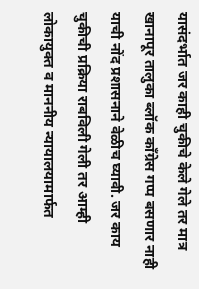यासंदर्भात जर काही चुकीचे केले गेले तर मात्र खानापूर तालुका ब्लॉक कॉंग्रेस गप्प बसणार नाही याची नोंद प्रशासनाने वेळीच घ्यावी. जर काय चुकीची प्रक्रिया राबविली गेली तर आम्ही लोकायुक्त व माननीय न्यायालयामार्फत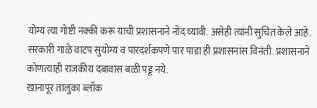योग्य त्या गोष्टी नक्की करू याची प्रशासनाने नोंद घ्यावी. असेही त्यांनी सुचित केले आहे.
सरकारी गाळे वाटप सुयोग्य व पारदर्शकपणे पार पाडा ही प्रशासनांस विनंती. प्रशासनाने कोणत्याही राजकीय दबावास बळी पडू नये.
खानापूर तालुका ब्लॉक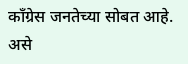कॉंग्रेस जनतेच्या सोबत आहे. असे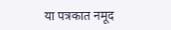या पत्रकात नमूद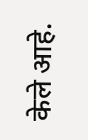केले आहे.